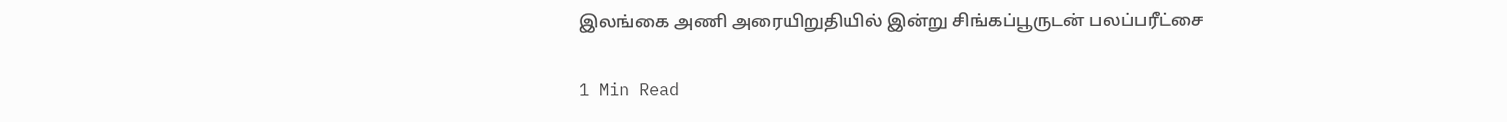இலங்கை அணி அரையிறுதியில் இன்று சிங்கப்பூருடன் பலப்பரீட்சை

1 Min Read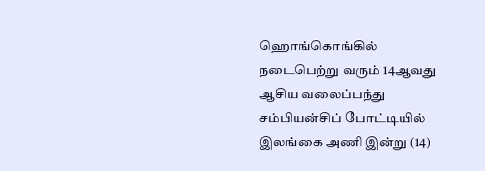ஹொங்கொங்கில் நடைபெற்று வரும் 14ஆவது ஆசிய வலைப்பந்து சம்பியன்சிப் போட்டியில் இலங்கை அணி இன்று (14)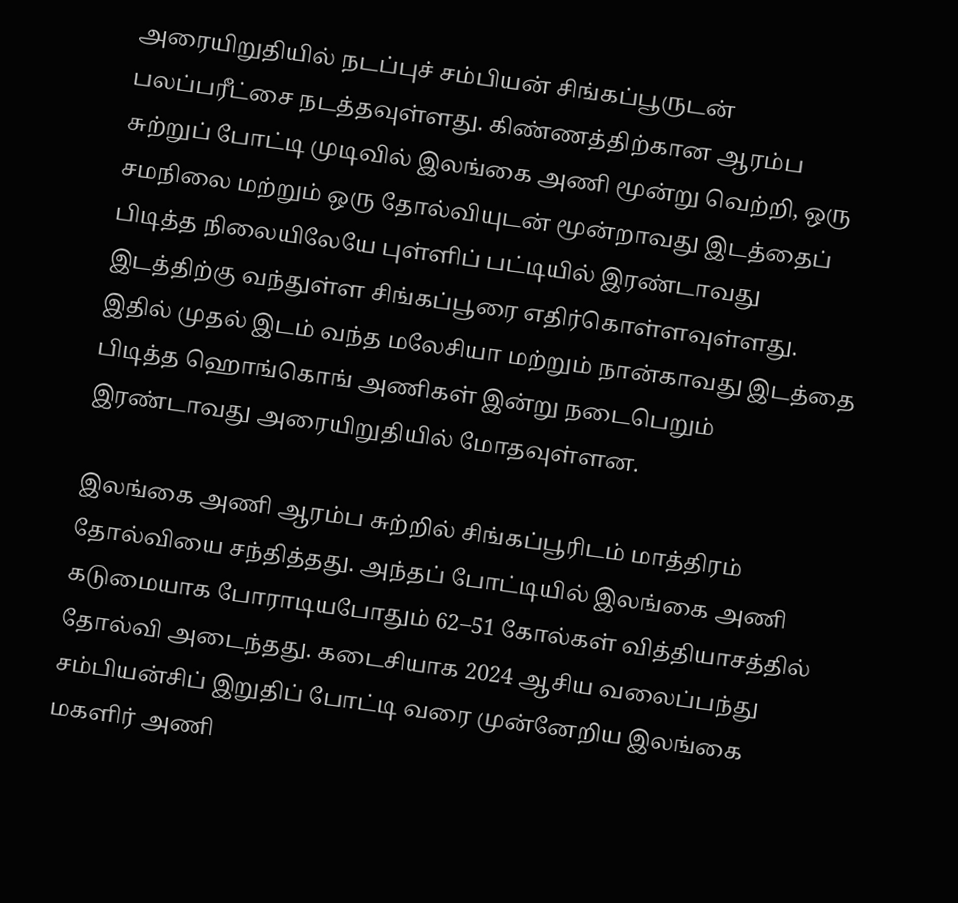அரையிறுதியில் நடப்புச் சம்பியன் சிங்கப்பூருடன் பலப்பரீட்சை நடத்தவுள்ளது. கிண்ணத்திற்கான ஆரம்ப சுற்றுப் போட்டி முடிவில் இலங்கை அணி மூன்று வெற்றி, ஒரு சமநிலை மற்றும் ஒரு தோல்வியுடன் மூன்றாவது இடத்தைப் பிடித்த நிலையிலேயே புள்ளிப் பட்டியில் இரண்டாவது இடத்திற்கு வந்துள்ள சிங்கப்பூரை எதிர்கொள்ளவுள்ளது. இதில் முதல் இடம் வந்த மலேசியா மற்றும் நான்காவது இடத்தை பிடித்த ஹொங்கொங் அணிகள் இன்று நடைபெறும் இரண்டாவது அரையிறுதியில் மோதவுள்ளன.

இலங்கை அணி ஆரம்ப சுற்றில் சிங்கப்பூரிடம் மாத்திரம் தோல்வியை சந்தித்தது. அந்தப் போட்டியில் இலங்கை அணி கடுமையாக போராடியபோதும் 62–51 கோல்கள் வித்தியாசத்தில் தோல்வி அடைந்தது. கடைசியாக 2024 ஆசிய வலைப்பந்து சம்பியன்சிப் இறுதிப் போட்டி வரை முன்னேறிய இலங்கை மகளிர் அணி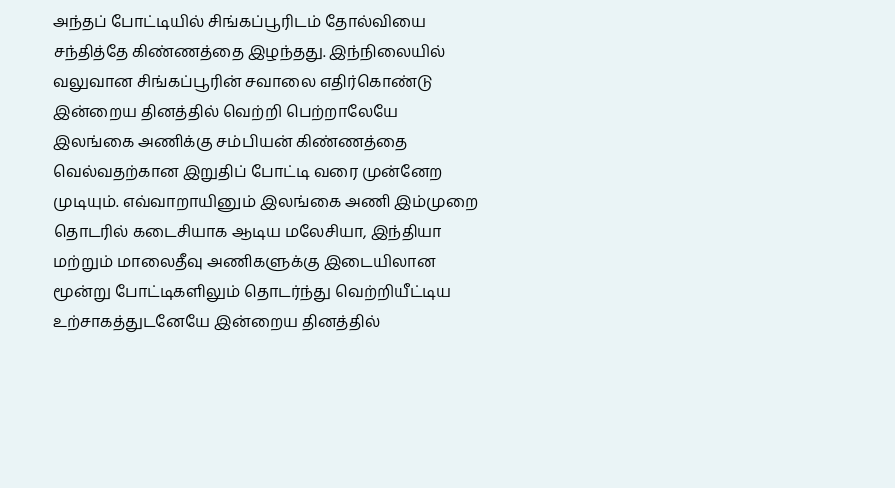அந்தப் போட்டியில் சிங்கப்பூரிடம் தோல்வியை சந்தித்தே கிண்ணத்தை இழந்தது. இந்நிலையில் வலுவான சிங்கப்பூரின் சவாலை எதிர்கொண்டு இன்றைய தினத்தில் வெற்றி பெற்றாலேயே இலங்கை அணிக்கு சம்பியன் கிண்ணத்தை வெல்வதற்கான இறுதிப் போட்டி வரை முன்னேற முடியும். எவ்வாறாயினும் இலங்கை அணி இம்முறை தொடரில் கடைசியாக ஆடிய மலேசியா, இந்தியா மற்றும் மாலைதீவு அணிகளுக்கு இடையிலான மூன்று போட்டிகளிலும் தொடர்ந்து வெற்றியீட்டிய உற்சாகத்துடனேயே இன்றைய தினத்தில்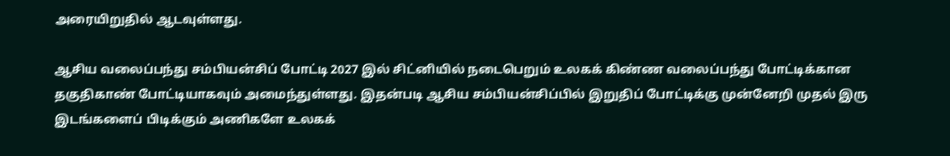அரையிறுதில் ஆடவுள்ளது.

ஆசிய வலைப்பந்து சம்பியன்சிப் போட்டி 2027 இல் சிட்னியில் நடைபெறும் உலகக் கிண்ண வலைப்பந்து போட்டிக்கான தகுதிகாண் போட்டியாகவும் அமைந்துள்ளது. இதன்படி ஆசிய சம்பியன்சிப்பில் இறுதிப் போட்டிக்கு முன்னேறி முதல் இரு இடங்களைப் பிடிக்கும் அணிகளே உலகக்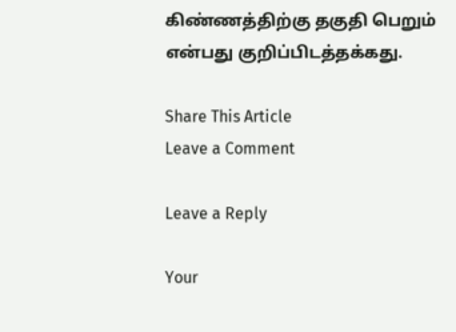கிண்ணத்திற்கு தகுதி பெறும் என்பது குறிப்பிடத்தக்கது.

Share This Article
Leave a Comment

Leave a Reply

Your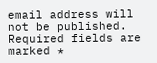email address will not be published. Required fields are marked *